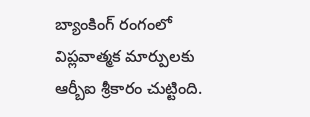బ్యాంకింగ్ రంగంలో విప్లవాత్మక మార్పులకు ఆర్బీఐ శ్రీకారం చుట్టింది.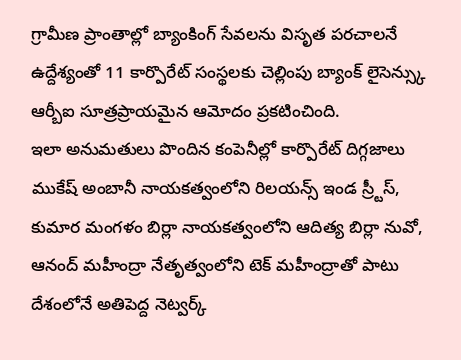గ్రామీణ ప్రాంతాల్లో బ్యాంకింగ్ సేవలను విసృత పరచాలనే ఉద్దేశ్యంతో 11 కార్పొరేట్ సంస్థలకు చెల్లింపు బ్యాంక్ లైసెన్స్కు ఆర్బీఐ సూత్రప్రాయమైన ఆమోదం ప్రకటించింది.
ఇలా అనుమతులు పొందిన కంపెనీల్లో కార్పొరేట్ దిగ్గజాలు ముకేష్ అంబానీ నాయకత్వంలోని రిలయన్స్ ఇండ స్ర్టీస్, కుమార మంగళం బిర్లా నాయకత్వంలోని ఆదిత్య బిర్లా నువో, ఆనంద్ మహీంద్రా నేతృత్వంలోని టెక్ మహీంద్రాతో పాటు దేశంలోనే అతిపెద్ద నెట్వర్క్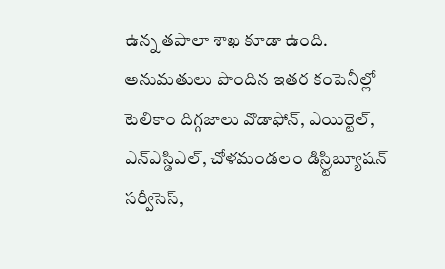ఉన్న తపాలా శాఖ కూడా ఉంది.
అనుమతులు పొందిన ఇతర కంపెనీల్లో టెలికాం దిగ్గజాలు వొడాఫోన్, ఎయిర్టెల్, ఎన్ఎస్డిఎల్, చోళమండలం డిస్ర్టిబ్యూషన్ సర్వీసెస్,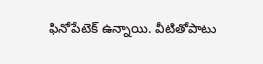ఫినోపేటెక్ ఉన్నాయి. వీటితోపాటు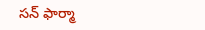సన్ ఫార్మా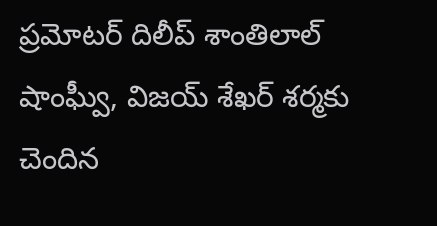ప్రమోటర్ దిలీప్ శాంతిలాల్ షాంఘ్వీ, విజయ్ శేఖర్ శర్మకు చెందిన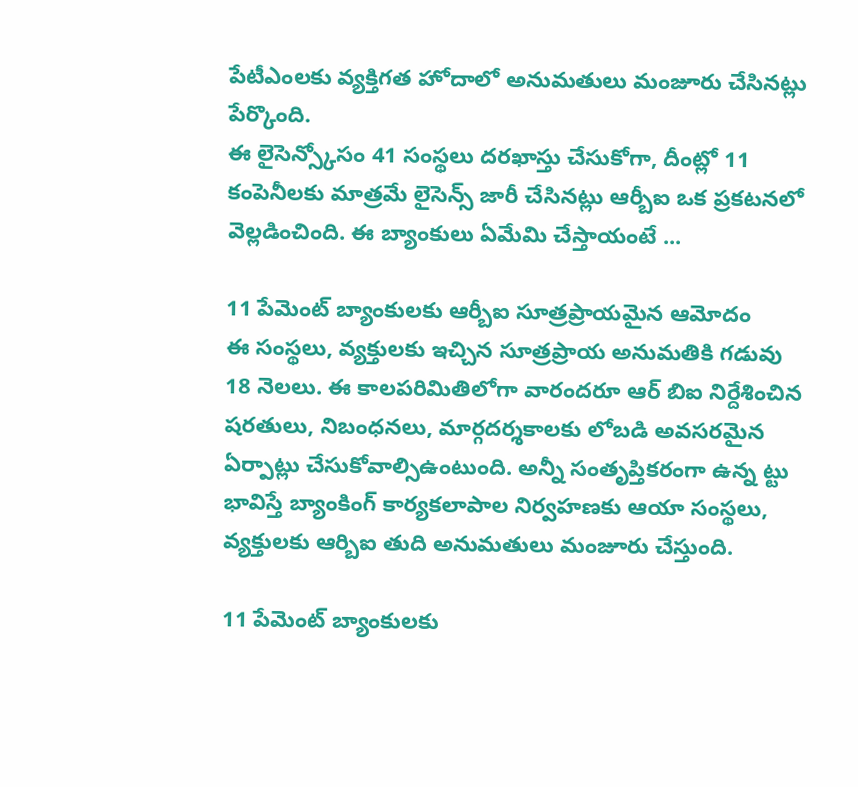పేటీఎంలకు వ్యక్తిగత హోదాలో అనుమతులు మంజూరు చేసినట్లు పేర్కొంది.
ఈ లైసెన్స్కోసం 41 సంస్థలు దరఖాస్తు చేసుకోగా, దీంట్లో 11 కంపెనీలకు మాత్రమే లైసెన్స్ జారీ చేసినట్లు ఆర్బీఐ ఒక ప్రకటనలో వెల్లడించింది. ఈ బ్యాంకులు ఏమేమి చేస్తాయంటే ...

11 పేమెంట్ బ్యాంకులకు ఆర్బీఐ సూత్రప్రాయమైన ఆమోదం
ఈ సంస్థలు, వ్యక్తులకు ఇచ్చిన సూత్రప్రాయ అనుమతికి గడువు 18 నెలలు. ఈ కాలపరిమితిలోగా వారందరూ ఆర్ బిఐ నిర్దేశించిన షరతులు, నిబంధనలు, మార్గదర్శకాలకు లోబడి అవసరమైన ఏర్పాట్లు చేసుకోవాల్సిఉంటుంది. అన్నీ సంతృప్తికరంగా ఉన్న ట్టు భావిస్తే బ్యాంకింగ్ కార్యకలాపాల నిర్వహణకు ఆయా సంస్థలు, వ్యక్తులకు ఆర్బిఐ తుది అనుమతులు మంజూరు చేస్తుంది.

11 పేమెంట్ బ్యాంకులకు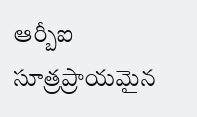ఆర్బీఐ సూత్రప్రాయమైన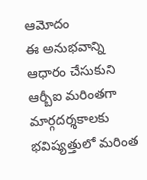ఆమోదం
ఈ అనుభవాన్ని ఆధారం చేసుకుని ఆర్బీఐ మరింతగా మార్గదర్శకాలకు భవిష్యత్తులో మరింత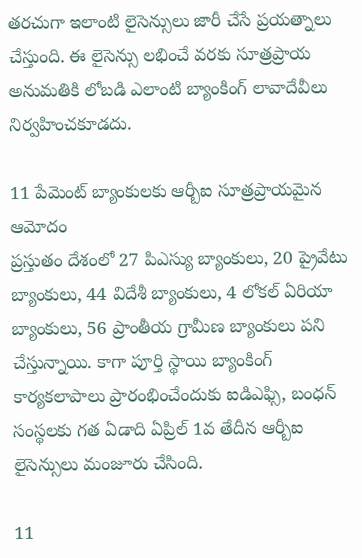తరచుగా ఇలాంటి లైసెన్సులు జారీ చేసే ప్రయత్నాలు చేస్తుంది. ఈ లైసెన్సు లభించే వరకు సూత్రప్రాయ అనుమతికి లోబడి ఎలాంటి బ్యాంకింగ్ లావాదేవీలు నిర్వహించకూడదు.

11 పేమెంట్ బ్యాంకులకు ఆర్బీఐ సూత్రప్రాయమైన ఆమోదం
ప్రస్తుతం దేశంలో 27 పిఎస్యు బ్యాంకులు, 20 ప్రైవేటు బ్యాంకులు, 44 విదేశీ బ్యాంకులు, 4 లోకల్ ఏరియా బ్యాంకులు, 56 ప్రాంతీయ గ్రామీణ బ్యాంకులు పని చేస్తున్నాయి. కాగా పూర్తి స్థాయి బ్యాంకింగ్ కార్యకలాపాలు ప్రారంభించేందుకు ఐడిఎఫ్సి, బంధన్ సంస్థలకు గత ఏడాది ఏప్రిల్ 1వ తేదీన ఆర్బీఐ లైసెన్సులు మంజూరు చేసింది.

11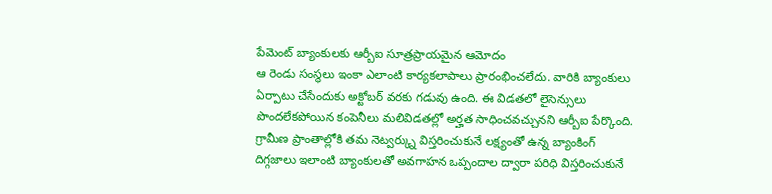పేమెంట్ బ్యాంకులకు ఆర్బీఐ సూత్రప్రాయమైన ఆమోదం
ఆ రెండు సంస్థలు ఇంకా ఎలాంటి కార్యకలాపాలు ప్రారంభించలేదు. వారికి బ్యాంకులు ఏర్పాటు చేసేందుకు అక్టోబర్ వరకు గడువు ఉంది. ఈ విడతలో లైసెన్సులు పొందలేకపోయిన కంపెనీలు మలివిడతల్లో అర్హత సాధించవచ్చునని ఆర్బీఐ పేర్కొంది. గ్రామీణ ప్రాంతాల్లోకి తమ నెట్వర్క్ను విస్తరించుకునే లక్ష్యంతో ఉన్న బ్యాంకింగ్ దిగ్గజాలు ఇలాంటి బ్యాంకులతో అవగాహన ఒప్పందాల ద్వారా పరిధి విస్తరించుకునే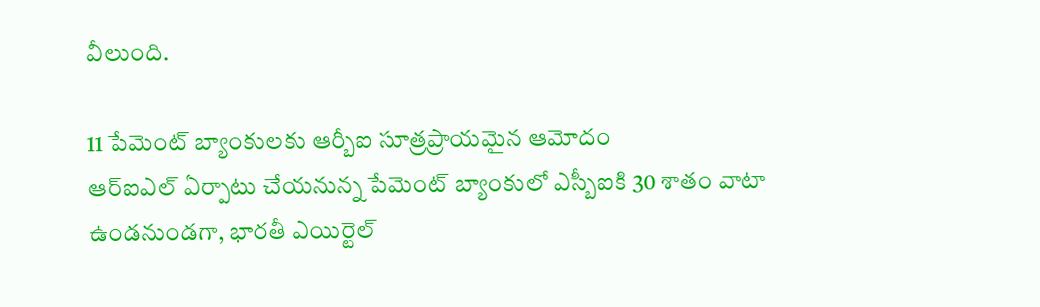వీలుంది.

11 పేమెంట్ బ్యాంకులకు ఆర్బీఐ సూత్రప్రాయమైన ఆమోదం
ఆర్ఐఎల్ ఏర్పాటు చేయనున్న పేమెంట్ బ్యాంకులో ఎస్బీఐకి 30 శాతం వాటా ఉండనుండగా, భారతీ ఎయిర్టెల్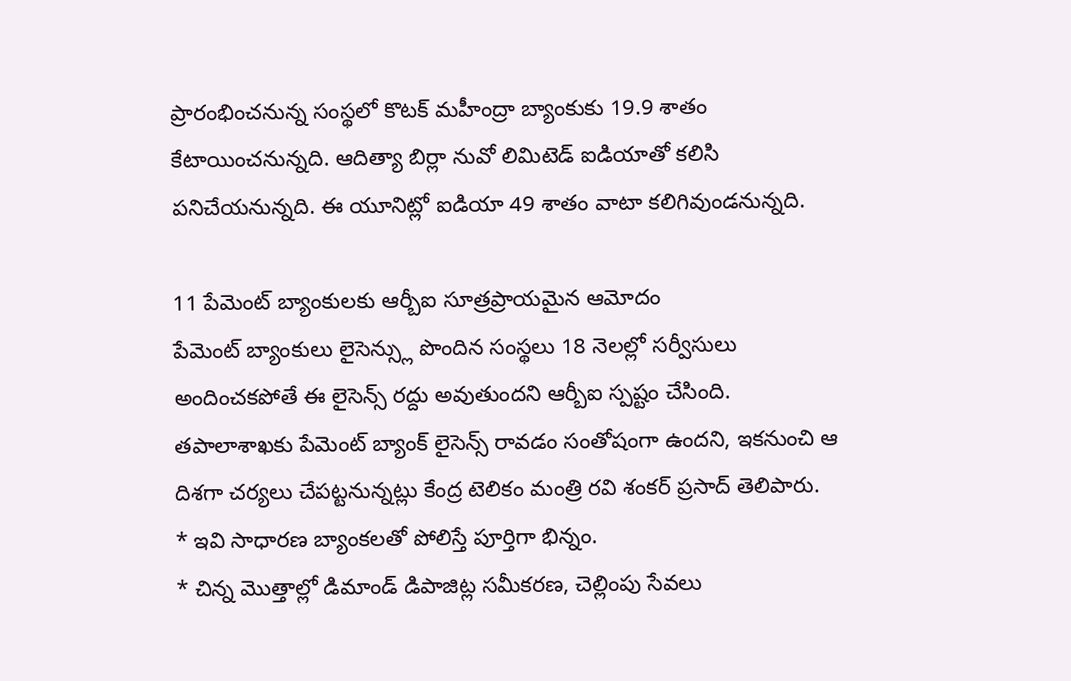ప్రారంభించనున్న సంస్థలో కొటక్ మహీంద్రా బ్యాంకుకు 19.9 శాతం కేటాయించనున్నది. ఆదిత్యా బిర్లా నువో లిమిటెడ్ ఐడియాతో కలిసి పనిచేయనున్నది. ఈ యూనిట్లో ఐడియా 49 శాతం వాటా కలిగివుండనున్నది.

11 పేమెంట్ బ్యాంకులకు ఆర్బీఐ సూత్రప్రాయమైన ఆమోదం
పేమెంట్ బ్యాంకులు లైసెన్స్లు పొందిన సంస్థలు 18 నెలల్లో సర్వీసులు అందించకపోతే ఈ లైసెన్స్ రద్దు అవుతుందని ఆర్బీఐ స్పష్టం చేసింది. తపాలాశాఖకు పేమెంట్ బ్యాంక్ లైసెన్స్ రావడం సంతోషంగా ఉందని, ఇకనుంచి ఆ దిశగా చర్యలు చేపట్టనున్నట్లు కేంద్ర టెలికం మంత్రి రవి శంకర్ ప్రసాద్ తెలిపారు.
* ఇవి సాధారణ బ్యాంకలతో పోలిస్తే పూర్తిగా భిన్నం.
* చిన్న మొత్తాల్లో డిమాండ్ డిపాజిట్ల సమీకరణ, చెల్లింపు సేవలు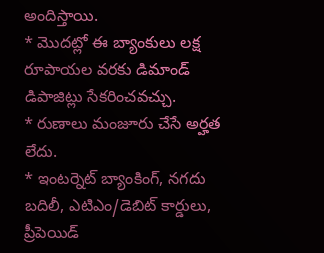అందిస్తాయి.
* మొదట్లో ఈ బ్యాంకులు లక్ష రూపాయల వరకు డిమాండ్ డిపాజిట్లు సేకరించవచ్చు.
* రుణాలు మంజూరు చేసే అర్హత లేదు.
* ఇంటర్నెట్ బ్యాంకింగ్, నగదు బదిలీ, ఎటిఎం/డెబిట్ కార్డులు, ప్రీపెయిడ్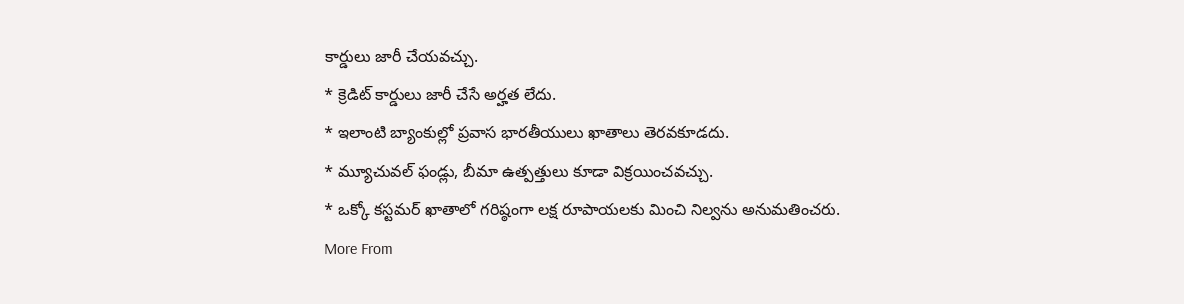కార్డులు జారీ చేయవచ్చు.
* క్రెడిట్ కార్డులు జారీ చేసే అర్హత లేదు.
* ఇలాంటి బ్యాంకుల్లో ప్రవాస భారతీయులు ఖాతాలు తెరవకూడదు.
* మ్యూచువల్ ఫండ్లు, బీమా ఉత్పత్తులు కూడా విక్రయించవచ్చు.
* ఒక్కో కస్టమర్ ఖాతాలో గరిష్ఠంగా లక్ష రూపాయలకు మించి నిల్వను అనుమతించరు.
More From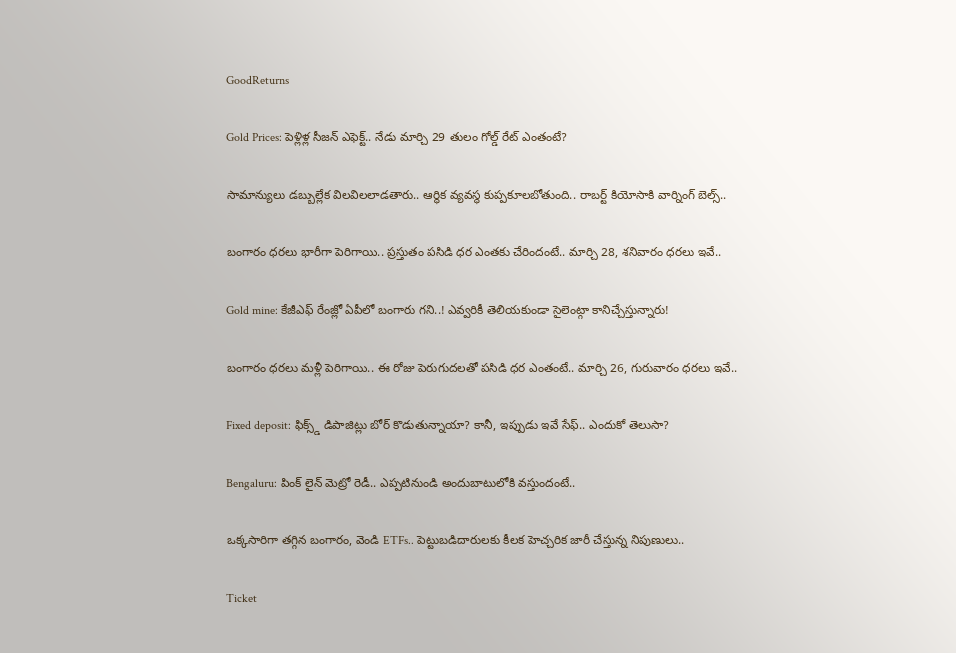GoodReturns

Gold Prices: పెళ్లిళ్ల సీజన్ ఎఫెక్ట్.. నేడు మార్చి 29 తులం గోల్డ్ రేట్ ఎంతంటే?

సామాన్యులు డబ్బుల్లేక విలవిలలాడతారు.. ఆర్థిక వ్యవస్థ కుప్పకూలబోతుంది.. రాబర్ట్ కియోసాకి వార్నింగ్ బెల్స్..

బంగారం ధరలు భారీగా పెరిగాయి.. ప్రస్తుతం పసిడి ధర ఎంతకు చేరిందంటే.. మార్చి 28, శనివారం ధరలు ఇవే..

Gold mine: కేజీఎఫ్ రేంజ్లో ఏపీలో బంగారు గని..! ఎవ్వరికీ తెలియకుండా సైలెంట్గా కానిచ్చేస్తున్నారు!

బంగారం ధరలు మళ్లీ పెరిగాయి.. ఈ రోజు పెరుగుదలతో పసిడి ధర ఎంతంటే.. మార్చి 26, గురువారం ధరలు ఇవే..

Fixed deposit: ఫిక్స్డ్ డిపాజిట్లు బోర్ కొడుతున్నాయా? కానీ, ఇప్పుడు ఇవే సేఫ్.. ఎందుకో తెలుసా?

Bengaluru: పింక్ లైన్ మెట్రో రెడీ.. ఎప్పటినుండి అందుబాటులోకి వస్తుందంటే..

ఒక్కసారిగా తగ్గిన బంగారం, వెండి ETFs.. పెట్టుబడిదారులకు కీలక హెచ్చరిక జారీ చేస్తున్న నిపుణులు..

Ticket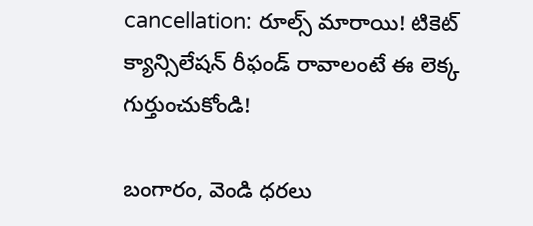cancellation: రూల్స్ మారాయి! టికెట్ క్యాన్సిలేషన్ రీఫండ్ రావాలంటే ఈ లెక్క గుర్తుంచుకోండి!

బంగారం, వెండి ధరలు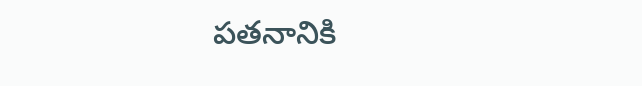పతనానికి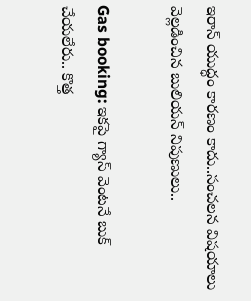ఇరాన్ యుద్ధం కారణం కాదు..సంచలన విషయాలు వెల్లడించిన బులియన్ నిపుణులు..

Gas booking: ఇకపై గ్యాస్ వెంటనే బుక్ చేయలేరు.. కొత్త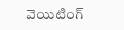వెయిటింగ్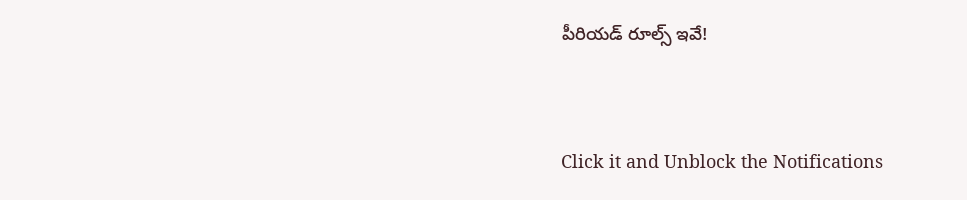పీరియడ్ రూల్స్ ఇవే!



Click it and Unblock the Notifications